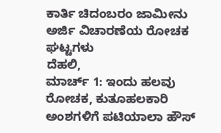ಕಾರ್ತಿ ಚಿದಂಬರಂ ಜಾಮೀನು ಅರ್ಜಿ ವಿಚಾರಣೆಯ ರೋಚಕ ಘಟ್ಟಗಳು
ದೆಹಲಿ,
ಮಾರ್ಚ್ 1: ಇಂದು ಹಲವು ರೋಚಕ, ಕುತೂಹಲಕಾರಿ ಅಂಶಗಳಿಗೆ ಪಟಿಯಾಲಾ ಹೌಸ್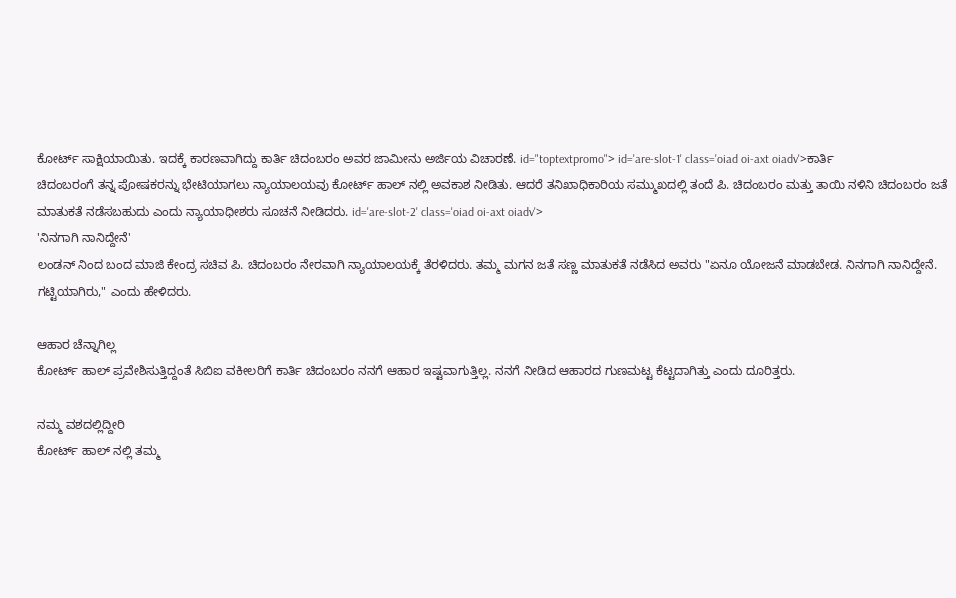ಕೋರ್ಟ್ ಸಾಕ್ಷಿಯಾಯಿತು. ಇದಕ್ಕೆ ಕಾರಣವಾಗಿದ್ದು ಕಾರ್ತಿ ಚಿದಂಬರಂ ಅವರ ಜಾಮೀನು ಅರ್ಜಿಯ ವಿಚಾರಣೆ. id="toptextpromo"> id='are-slot-1' class='oiad oi-axt oiadv'>ಕಾರ್ತಿ
ಚಿದಂಬರಂಗೆ ತನ್ನ ಪೋಷಕರನ್ನು ಭೇಟಿಯಾಗಲು ನ್ಯಾಯಾಲಯವು ಕೋರ್ಟ್ ಹಾಲ್ ನಲ್ಲಿ ಅವಕಾಶ ನೀಡಿತು. ಆದರೆ ತನಿಖಾಧಿಕಾರಿಯ ಸಮ್ಮುಖದಲ್ಲಿ ತಂದೆ ಪಿ. ಚಿದಂಬರಂ ಮತ್ತು ತಾಯಿ ನಳಿನಿ ಚಿದಂಬರಂ ಜತೆ ಮಾತುಕತೆ ನಡೆಸಬಹುದು ಎಂದು ನ್ಯಾಯಾಧೀಶರು ಸೂಚನೆ ನೀಡಿದರು. id='are-slot-2' class='oiad oi-axt oiadv'>
'ನಿನಗಾಗಿ ನಾನಿದ್ದೇನೆ'
ಲಂಡನ್ ನಿಂದ ಬಂದ ಮಾಜಿ ಕೇಂದ್ರ ಸಚಿವ ಪಿ. ಚಿದಂಬರಂ ನೇರವಾಗಿ ನ್ಯಾಯಾಲಯಕ್ಕೆ ತೆರಳಿದರು. ತಮ್ಮ ಮಗನ ಜತೆ ಸಣ್ಣ ಮಾತುಕತೆ ನಡೆಸಿದ ಅವರು "ಏನೂ ಯೋಜನೆ ಮಾಡಬೇಡ. ನಿನಗಾಗಿ ನಾನಿದ್ದೇನೆ. ಗಟ್ಟಿಯಾಗಿರು," ಎಂದು ಹೇಳಿದರು.

ಆಹಾರ ಚೆನ್ನಾಗಿಲ್ಲ
ಕೋರ್ಟ್ ಹಾಲ್ ಪ್ರವೇಶಿಸುತ್ತಿದ್ದಂತೆ ಸಿಬಿಐ ವಕೀಲರಿಗೆ ಕಾರ್ತಿ ಚಿದಂಬರಂ ನನಗೆ ಆಹಾರ ಇಷ್ಟವಾಗುತ್ತಿಲ್ಲ. ನನಗೆ ನೀಡಿದ ಆಹಾರದ ಗುಣಮಟ್ಟ ಕೆಟ್ಟದಾಗಿತ್ತು ಎಂದು ದೂರಿತ್ತರು.

ನಮ್ಮ ವಶದಲ್ಲಿದ್ದೀರಿ
ಕೋರ್ಟ್ ಹಾಲ್ ನಲ್ಲಿ ತಮ್ಮ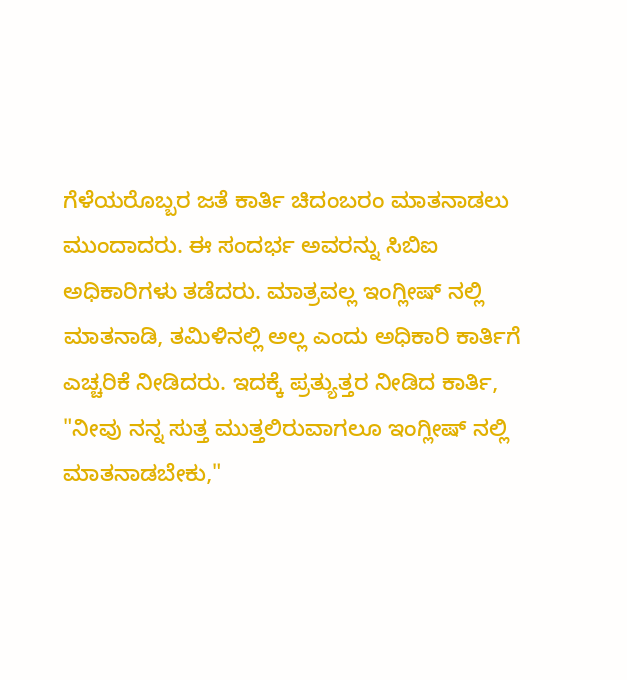ಗೆಳೆಯರೊಬ್ಬರ ಜತೆ ಕಾರ್ತಿ ಚಿದಂಬರಂ ಮಾತನಾಡಲು ಮುಂದಾದರು. ಈ ಸಂದರ್ಭ ಅವರನ್ನು ಸಿಬಿಐ ಅಧಿಕಾರಿಗಳು ತಡೆದರು. ಮಾತ್ರವಲ್ಲ ಇಂಗ್ಲೀಷ್ ನಲ್ಲಿ ಮಾತನಾಡಿ, ತಮಿಳಿನಲ್ಲಿ ಅಲ್ಲ ಎಂದು ಅಧಿಕಾರಿ ಕಾರ್ತಿಗೆ ಎಚ್ಚರಿಕೆ ನೀಡಿದರು. ಇದಕ್ಕೆ ಪ್ರತ್ಯುತ್ತರ ನೀಡಿದ ಕಾರ್ತಿ, "ನೀವು ನನ್ನ ಸುತ್ತ ಮುತ್ತಲಿರುವಾಗಲೂ ಇಂಗ್ಲೀಷ್ ನಲ್ಲಿ ಮಾತನಾಡಬೇಕು,"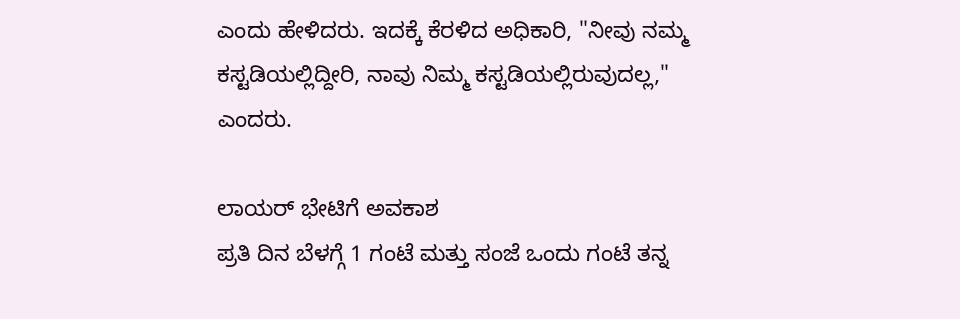ಎಂದು ಹೇಳಿದರು. ಇದಕ್ಕೆ ಕೆರಳಿದ ಅಧಿಕಾರಿ, "ನೀವು ನಮ್ಮ ಕಸ್ಟಡಿಯಲ್ಲಿದ್ದೀರಿ, ನಾವು ನಿಮ್ಮ ಕಸ್ಟಡಿಯಲ್ಲಿರುವುದಲ್ಲ," ಎಂದರು.

ಲಾಯರ್ ಭೇಟಿಗೆ ಅವಕಾಶ
ಪ್ರತಿ ದಿನ ಬೆಳಗ್ಗೆ 1 ಗಂಟೆ ಮತ್ತು ಸಂಜೆ ಒಂದು ಗಂಟೆ ತನ್ನ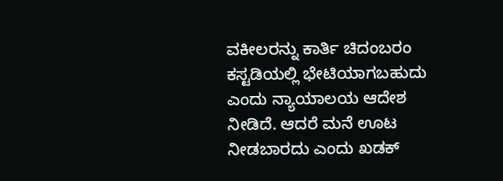ವಕೀಲರನ್ನು ಕಾರ್ತಿ ಚಿದಂಬರಂ ಕಸ್ಟಡಿಯಲ್ಲಿ ಭೇಟಿಯಾಗಬಹುದು ಎಂದು ನ್ಯಾಯಾಲಯ ಆದೇಶ ನೀಡಿದೆ. ಆದರೆ ಮನೆ ಊಟ ನೀಡಬಾರದು ಎಂದು ಖಡಕ್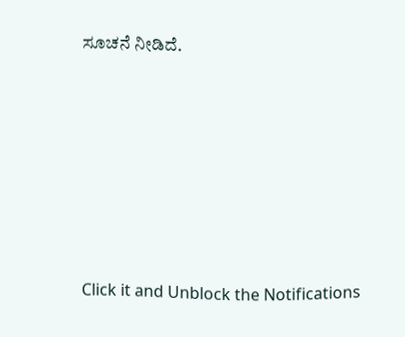ಸೂಚನೆ ನೀಡಿದೆ.












Click it and Unblock the Notifications